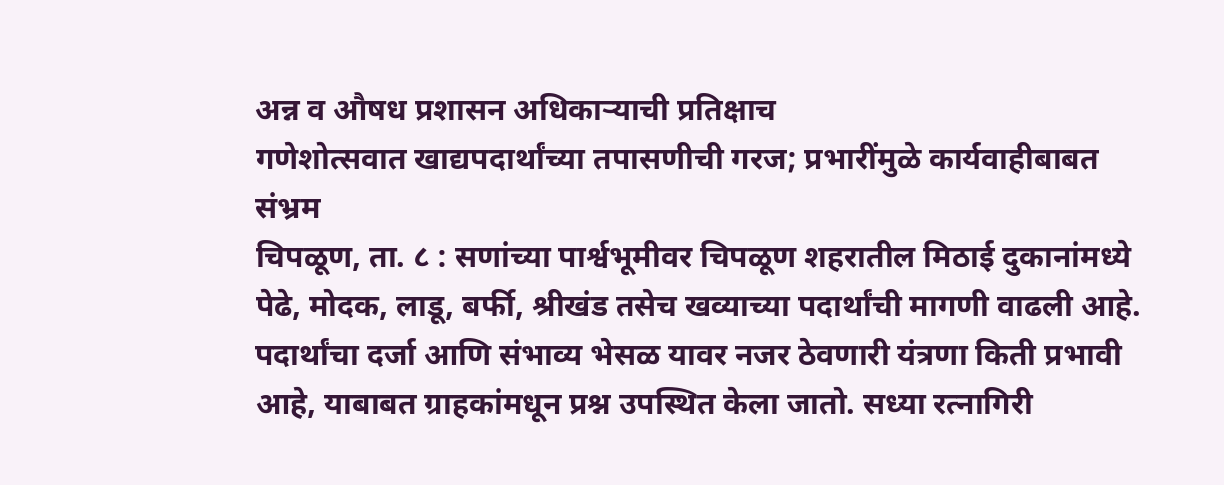अन्न व औषध प्रशासन अधिकाऱ्याची प्रतिक्षाच
गणेशोत्सवात खाद्यपदार्थांच्या तपासणीची गरज; प्रभारींमुळे कार्यवाहीबाबत संभ्रम
चिपळूण, ता. ८ : सणांच्या पार्श्वभूमीवर चिपळूण शहरातील मिठाई दुकानांमध्ये पेढे, मोदक, लाडू, बर्फी, श्रीखंड तसेच खव्याच्या पदार्थांची मागणी वाढली आहे. पदार्थांचा दर्जा आणि संभाव्य भेसळ यावर नजर ठेवणारी यंत्रणा किती प्रभावी आहे, याबाबत ग्राहकांमधून प्रश्न उपस्थित केला जातो. सध्या रत्नागिरी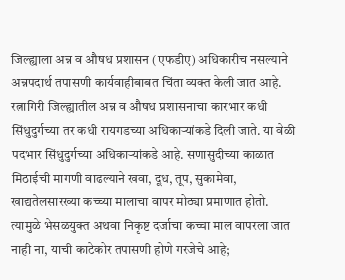जिल्ह्याला अन्न व औषध प्रशासन (एफडीए) अधिकारीच नसल्याने अन्नपदार्थ तपासणी कार्यवाहीबाबत चिंता व्यक्त केली जात आहे.
रत्नागिरी जिल्ह्यातील अन्न व औषध प्रशासनाचा कारभार कधी सिंधुदुर्गच्या तर कधी रायगडच्या अधिकाऱ्यांकडे दिली जाते. या वेळी पदभार सिंधुदुर्गच्या अधिकाऱ्यांकडे आहे. सणासुदीच्या काळात मिठाईची मागणी वाढल्याने खवा, दूध, तूप, सुकामेवा, खाद्यतेलसारख्या कच्च्या मालाचा वापर मोठ्या प्रमाणात होतो. त्यामुळे भेसळयुक्त अथवा निकृष्ट दर्जाचा कच्चा माल वापरला जात नाही ना, याची काटेकोर तपासणी होणे गरजेचे आहे;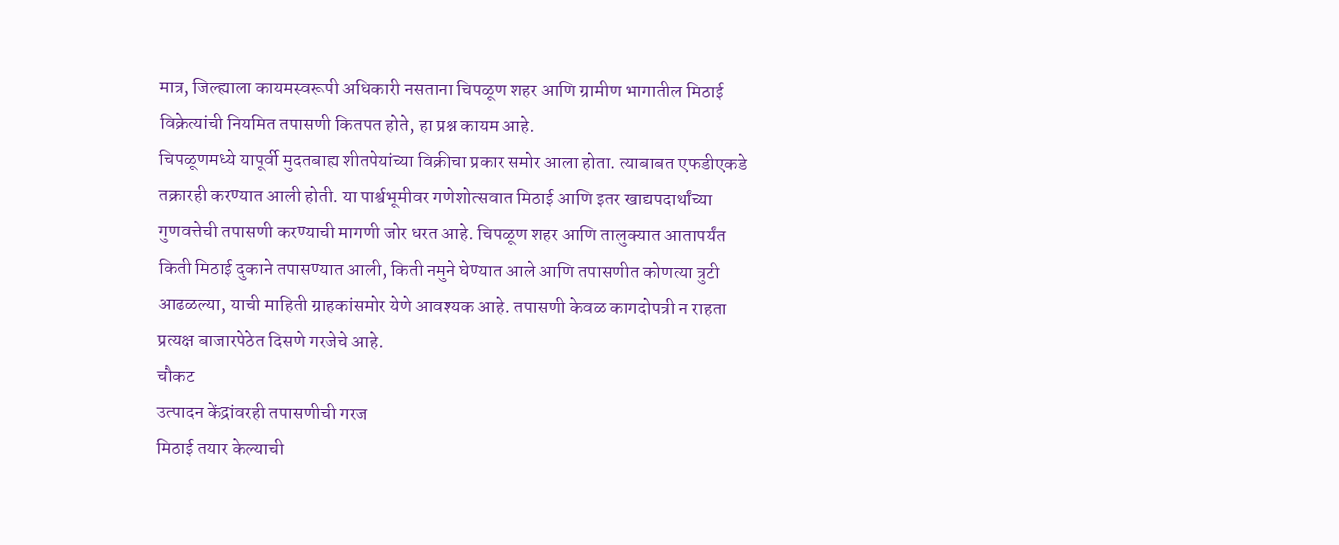मात्र, जिल्ह्याला कायमस्वरूपी अधिकारी नसताना चिपळूण शहर आणि ग्रामीण भागातील मिठाई विक्रेत्यांची नियमित तपासणी कितपत होते, हा प्रश्न कायम आहे.
चिपळूणमध्ये यापूर्वी मुदतबाह्य शीतपेयांच्या विक्रीचा प्रकार समोर आला होता. त्याबाबत एफडीएकडे तक्रारही करण्यात आली होती. या पार्श्वभूमीवर गणेशोत्सवात मिठाई आणि इतर खाद्यपदार्थांच्या गुणवत्तेची तपासणी करण्याची मागणी जोर धरत आहे. चिपळूण शहर आणि तालुक्यात आतापर्यंत किती मिठाई दुकाने तपासण्यात आली, किती नमुने घेण्यात आले आणि तपासणीत कोणत्या त्रुटी आढळल्या, याची माहिती ग्राहकांसमोर येणे आवश्यक आहे. तपासणी केवळ कागदोपत्री न राहता प्रत्यक्ष बाजारपेठेत दिसणे गरजेचे आहे.
चौकट
उत्पादन केंद्रांवरही तपासणीची गरज
मिठाई तयार केल्याची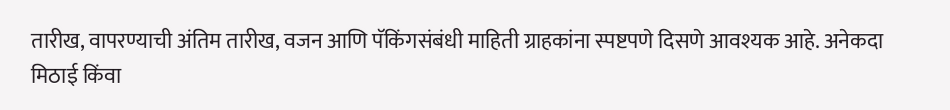तारीख, वापरण्याची अंतिम तारीख, वजन आणि पॅकिंगसंबंधी माहिती ग्राहकांना स्पष्टपणे दिसणे आवश्यक आहे. अनेकदा मिठाई किंवा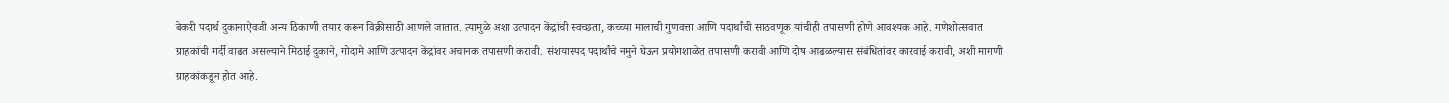बेकरी पदार्थ दुकानाऐवजी अन्य ठिकाणी तयार करून विक्रीसाठी आणले जातात. त्यामुळे अशा उत्पादन केंद्रांची स्वच्छता, कच्च्या मालाची गुणवत्ता आणि पदार्थांची साठवणूक यांचीही तपासणी होणे आवश्यक आहे. गणेशोत्सवात ग्राहकांची गर्दी वाढत असल्याने मिठाई दुकाने, गोदामे आणि उत्पादन केंद्रांवर अचानक तपासणी करावी. संशयास्पद पदार्थांचे नमुने घेऊन प्रयोगशाळेत तपासणी करावी आणि दोष आढळल्यास संबंधितांवर कारवाई करावी, अशी मागणी ग्राहकांकडून होत आहे.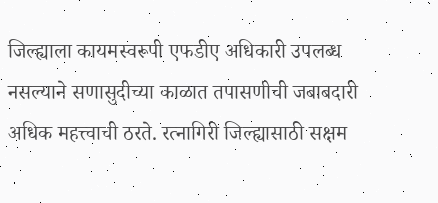जिल्ह्याला कायमस्वरूपी एफडीए अधिकारी उपलब्ध नसल्याने सणासुदीच्या काळात तपासणीची जबाबदारी अधिक महत्त्वाची ठरते. रत्नागिरी जिल्ह्यासाठी सक्षम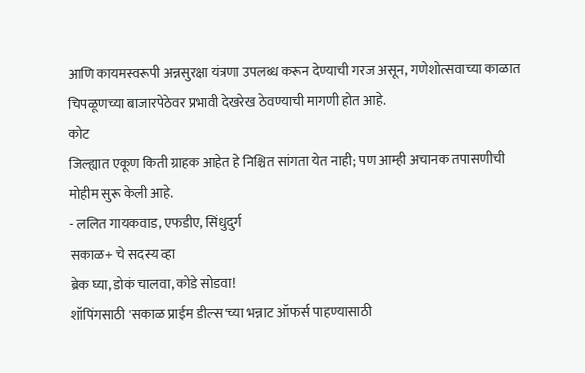आणि कायमस्वरूपी अन्नसुरक्षा यंत्रणा उपलब्ध करून देण्याची गरज असून, गणेशोत्सवाच्या काळात चिपळूणच्या बाजारपेठेवर प्रभावी देखरेख ठेवण्याची मागणी होत आहे.
कोट
जिल्ह्यात एकूण किती ग्राहक आहेत हे निश्चित सांगता येत नाही; पण आम्ही अचानक तपासणीची मोहीम सुरू केली आहे.
- ललित गायकवाड, एफडीए, सिंधुदुर्ग
सकाळ+ चे सदस्य व्हा
ब्रेक घ्या, डोकं चालवा, कोडे सोडवा!
शॉपिंगसाठी 'सकाळ प्राईम डील्स'च्या भन्नाट ऑफर्स पाहण्यासाठी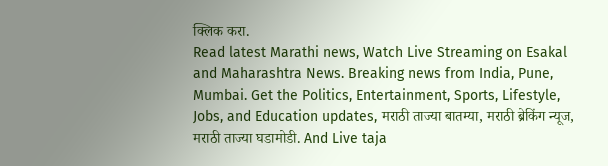क्लिक करा.
Read latest Marathi news, Watch Live Streaming on Esakal and Maharashtra News. Breaking news from India, Pune, Mumbai. Get the Politics, Entertainment, Sports, Lifestyle, Jobs, and Education updates, मराठी ताज्या बातम्या, मराठी ब्रेकिंग न्यूज, मराठी ताज्या घडामोडी. And Live taja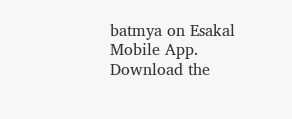batmya on Esakal Mobile App. Download the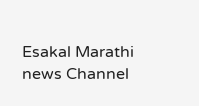Esakal Marathi news Channel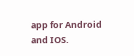app for Android and IOS.